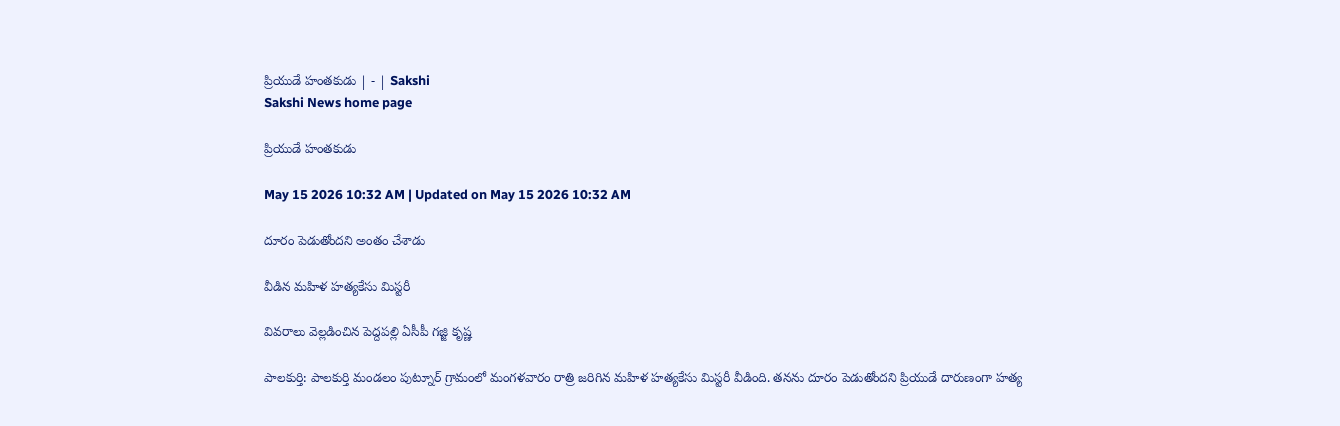ప్రియుడే హంతకుడు | - | Sakshi
Sakshi News home page

ప్రియుడే హంతకుడు

May 15 2026 10:32 AM | Updated on May 15 2026 10:32 AM

దూరం పెడుతోందని అంతం చేశాడు

వీడిన మహిళ హత్యకేసు మిస్టరీ

వివరాలు వెల్లడించిన పెద్దపల్లి ఏసీపీ గజ్జి కృష్ణ

పాలకుర్తి: పాలకుర్తి మండలం పుట్నూర్‌ గ్రామంలో మంగళవారం రాత్రి జరిగిన మహిళ హత్యకేసు మిస్టరీ వీడింది. తనను దూరం పెడుతోందని ప్రియుడే దారుణంగా హత్య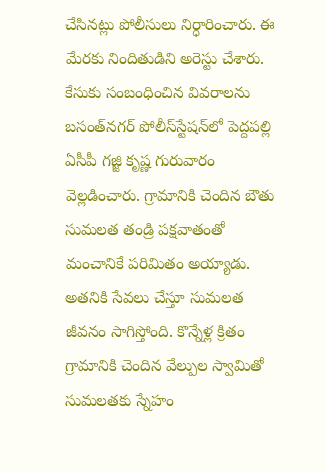చేసినట్లు పోలీసులు నిర్ధారించారు. ఈ మేరకు నిందితుడిని అరెస్టు చేశారు. కేసుకు సంబంధించిన వివరాలను బసంత్‌నగర్‌ పోలీస్‌స్టేషన్‌లో పెద్దపల్లి ఏసీపీ గజ్జి కృష్ణ గురువారం వెల్లడించారు. గ్రామానికి చెందిన బౌతు సుమలత తండ్రి పక్షవాతంతో మంచానికే పరిమితం అయ్యాడు. అతనికి సేవలు చేస్తూ సుమలత జీవనం సాగిస్తోంది. కొన్నేళ్ల క్రితం గ్రామానికి చెందిన వేల్పుల స్వామితో సుమలతకు స్నేహం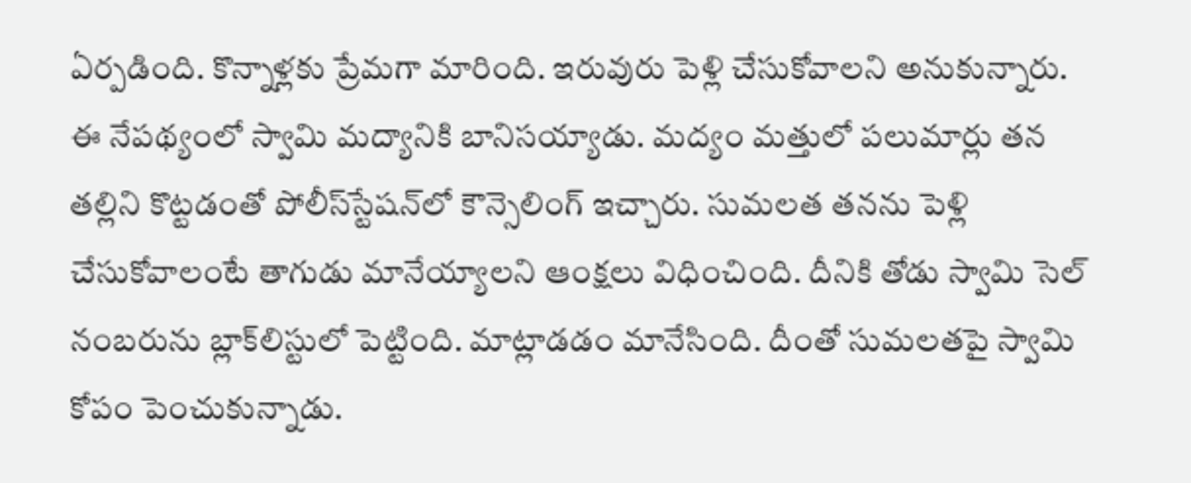ఏర్పడింది. కొన్నాళ్లకు ప్రేమగా మారింది. ఇరువురు పెళ్లి చేసుకోవాలని అనుకున్నారు. ఈ నేపథ్యంలో స్వామి మద్యానికి బానిసయ్యాడు. మద్యం మత్తులో పలుమార్లు తన తల్లిని కొట్టడంతో పోలీస్‌స్టేషన్‌లో కౌన్సెలింగ్‌ ఇచ్చారు. సుమలత తనను పెళ్లి చేసుకోవాలంటే తాగుడు మానేయ్యాలని ఆంక్షలు విధించింది. దీనికి తోడు స్వామి సెల్‌ నంబరును బ్లాక్‌లిస్టులో పెట్టింది. మాట్లాడడం మానేసింది. దీంతో సుమలతపై స్వామి కోపం పెంచుకున్నాడు.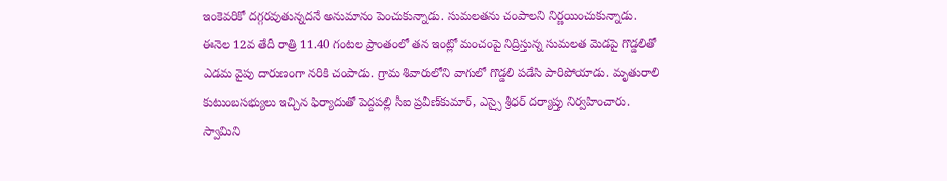ఇంకెవరికో దగ్గరవుతున్నదనే అనుమానం పెంచుకున్నాడు. సుమలతను చంపాలని నిర్ణయించుకున్నాడు. ఈనెల 12వ తేదీ రాత్రి 11.40 గంటల ప్రాంతంలో తన ఇంట్లో మంచంపై నిద్రిస్తున్న సుమలత మెడపై గొడ్డలితో ఎడమ వైపు దారుణంగా నరికి చంపాడు. గ్రామ శివారులోని వాగులో గొడ్డలి పడేసి పారిపోయాడు. మృతురాలి కుటుంబసభ్యులు ఇచ్చిన ఫిర్యాదుతో పెద్దపల్లి సీఐ ప్రవీణ్‌కుమార్‌, ఎస్సై శ్రీధర్‌ దర్యాప్తు నిర్వహించారు. స్వామిని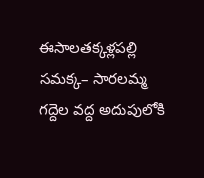ఈసాలతక్కళ్లపల్లి సమక్క– సారలమ్మ గద్దెల వద్ద అదుపులోకి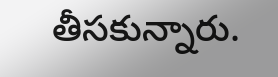తీసకున్నారు.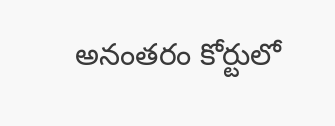అనంతరం కోర్టులో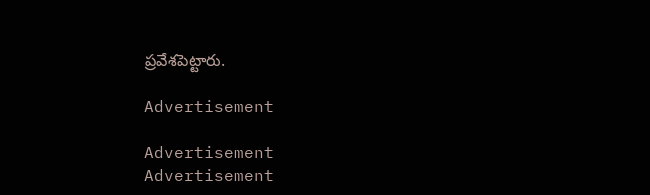ప్రవేశపెట్టారు.

Advertisement

Advertisement
Advertisement